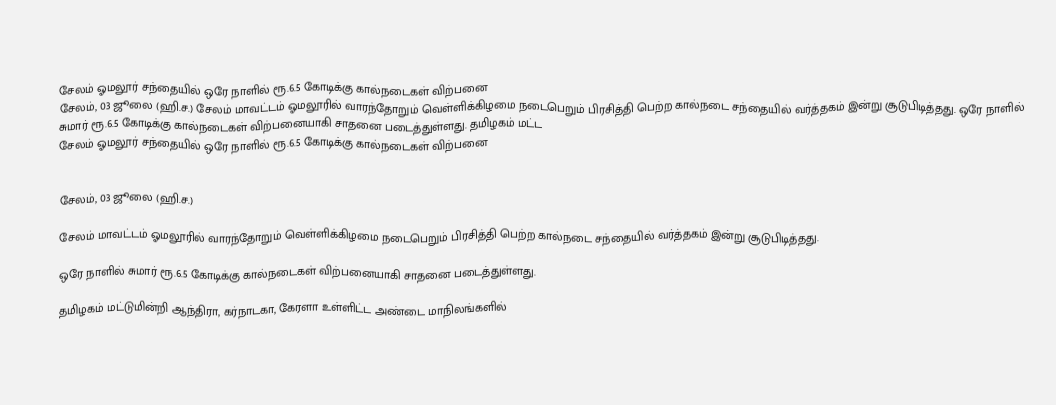சேலம் ஓமலூர் சந்தையில் ஒரே நாளில் ரூ.6.5 கோடிக்கு கால்நடைகள் விற்பனை
சேலம், 03 ஜூலை (ஹி.ச.) சேலம் மாவட்டம் ஓமலூரில் வாரந்தோறும் வெள்ளிக்கிழமை நடைபெறும் பிரசித்தி பெற்ற கால்நடை சந்தையில் வர்த்தகம் இன்று சூடுபிடித்தது. ஒரே நாளில் சுமார் ரூ.6.5 கோடிக்கு கால்நடைகள் விற்பனையாகி சாதனை படைத்துள்ளது. தமிழகம் மட்ட
சேலம் ஓமலூர் சந்தையில் ஒரே நாளில் ரூ.6.5 கோடிக்கு கால்நடைகள் விற்பனை


சேலம், 03 ஜூலை (ஹி.ச.)

சேலம் மாவட்டம் ஓமலூரில் வாரந்தோறும் வெள்ளிக்கிழமை நடைபெறும் பிரசித்தி பெற்ற கால்நடை சந்தையில் வர்த்தகம் இன்று சூடுபிடித்தது.

ஒரே நாளில் சுமார் ரூ.6.5 கோடிக்கு கால்நடைகள் விற்பனையாகி சாதனை படைத்துள்ளது.

தமிழகம் மட்டுமின்றி ஆந்திரா, கர்நாடகா, கேரளா உள்ளிட்ட அண்டை மாநிலங்களில்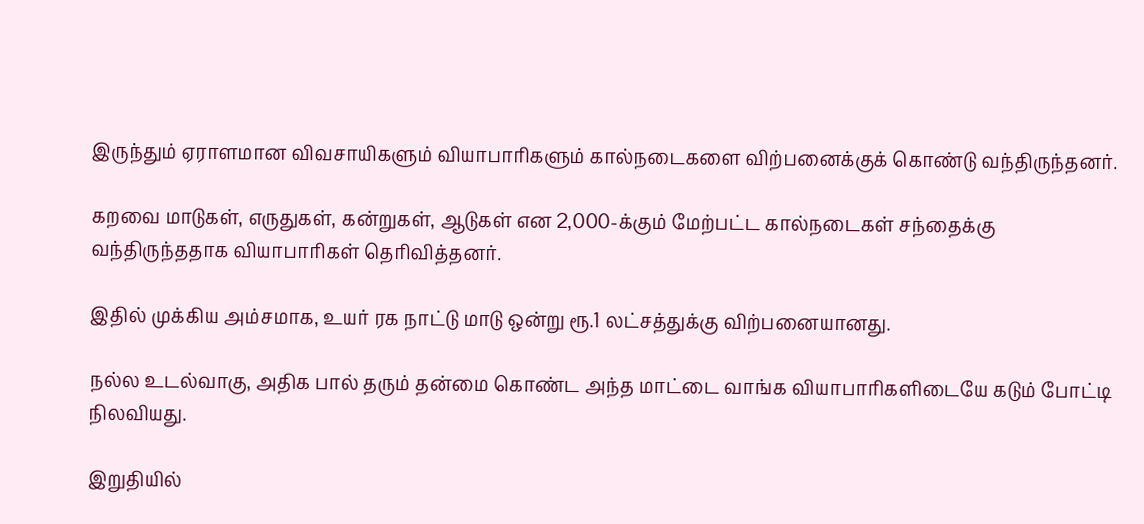இருந்தும் ஏராளமான விவசாயிகளும் வியாபாரிகளும் கால்நடைகளை விற்பனைக்குக் கொண்டு வந்திருந்தனர்.

கறவை மாடுகள், எருதுகள், கன்றுகள், ஆடுகள் என 2,000-க்கும் மேற்பட்ட கால்நடைகள் சந்தைக்கு வந்திருந்ததாக வியாபாரிகள் தெரிவித்தனர்.

இதில் முக்கிய அம்சமாக, உயர் ரக நாட்டு மாடு ஒன்று ரூ.1 லட்சத்துக்கு விற்பனையானது.

நல்ல உடல்வாகு, அதிக பால் தரும் தன்மை கொண்ட அந்த மாட்டை வாங்க வியாபாரிகளிடையே கடும் போட்டி நிலவியது.

இறுதியில்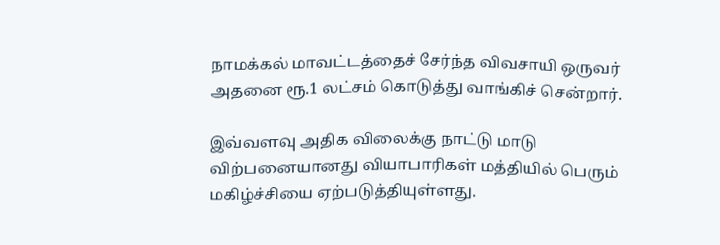நாமக்கல் மாவட்டத்தைச் சேர்ந்த விவசாயி ஒருவர் அதனை ரூ.1 லட்சம் கொடுத்து வாங்கிச் சென்றார்.

இவ்வளவு அதிக விலைக்கு நாட்டு மாடு விற்பனையானது வியாபாரிகள் மத்தியில் பெரும் மகிழ்ச்சியை ஏற்படுத்தியுள்ளது.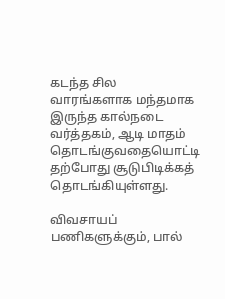கடந்த சில வாரங்களாக மந்தமாக இருந்த கால்நடை வர்த்தகம், ஆடி மாதம் தொடங்குவதையொட்டி தற்போது சூடுபிடிக்கத் தொடங்கியுள்ளது.

விவசாயப் பணிகளுக்கும், பால்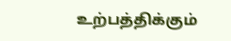உற்பத்திக்கும்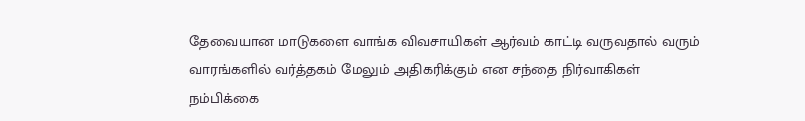தேவையான மாடுகளை வாங்க விவசாயிகள் ஆர்வம் காட்டி வருவதால் வரும் வாரங்களில் வர்த்தகம் மேலும் அதிகரிக்கும் என சந்தை நிர்வாகிகள் நம்பிக்கை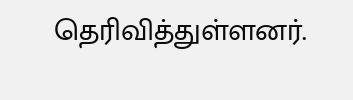தெரிவித்துள்ளனர்.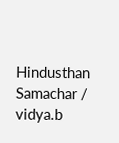Hindusthan Samachar / vidya.b